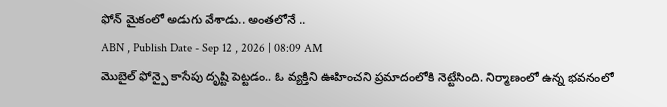ఫోన్ మైకంలో అడుగు వేశాడు.. అంతలోనే ..
ABN , Publish Date - Sep 12 , 2026 | 08:09 AM
మొబైల్ ఫోన్పై కాసేపు దృష్టి పెట్టడం.. ఓ వ్యక్తిని ఊహించని ప్రమాదంలోకి నెట్టేసింది. నిర్మాణంలో ఉన్న భవనంలో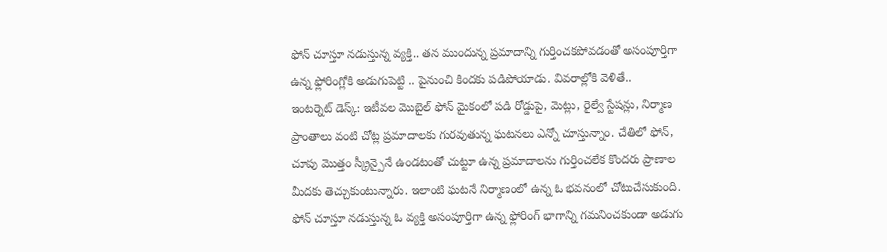ఫోన్ చూస్తూ నడుస్తున్న వ్యక్తి.. తన ముందున్న ప్రమాదాన్ని గుర్తించకపోవడంతో అసంపూర్తిగా ఉన్న ఫ్లోరింగ్లోకి అడుగుపెట్టి .. పైనుంచి కిందకు పడిపోయాడు. వివరాల్లోకి వెళితే..
ఇంటర్నెట్ డెస్క్: ఇటీవల మొబైల్ ఫోన్ మైకంలో పడి రోడ్డుపై, మెట్లు, రైల్వే స్టేషన్లు, నిర్మాణ ప్రాంతాలు వంటి చోట్ల ప్రమాదాలకు గురవుతున్న ఘటనలు ఎన్నో చూస్తున్నాం. చేతిలో ఫోన్, చూపు మొత్తం స్క్రీన్పైనే ఉండటంతో చుట్టూ ఉన్న ప్రమాదాలను గుర్తించలేక కొందరు ప్రాణాల మీదకు తెచ్చుకుంటున్నారు. ఇలాంటి ఘటనే నిర్మాణంలో ఉన్న ఓ భవనంలో చోటుచేసుకుంది. ఫోన్ చూస్తూ నడుస్తున్న ఓ వ్యక్తి అసంపూర్తిగా ఉన్న ఫ్లోరింగ్ భాగాన్ని గమనించకుండా అడుగు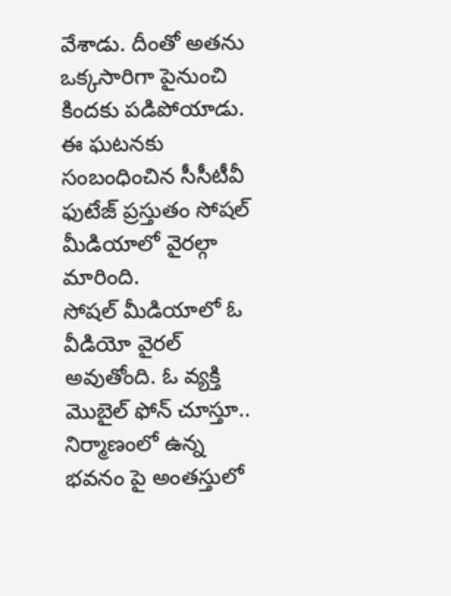వేశాడు. దీంతో అతను ఒక్కసారిగా పైనుంచి కిందకు పడిపోయాడు. ఈ ఘటనకు సంబంధించిన సీసీటీవీ ఫుటేజ్ ప్రస్తుతం సోషల్ మీడియాలో వైరల్గా మారింది.
సోషల్ మీడియాలో ఓ వీడియో వైరల్ అవుతోంది. ఓ వ్యక్తి మొబైల్ ఫోన్ చూస్తూ.. నిర్మాణంలో ఉన్న భవనం పై అంతస్తులో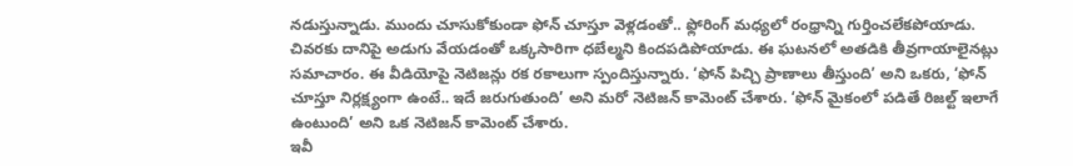నడుస్తున్నాడు. ముందు చూసుకోకుండా ఫోన్ చూస్తూ వెళ్లడంతో.. ఫ్లోరింగ్ మధ్యలో రంధ్రాన్ని గుర్తించలేకపోయాడు. చివరకు దానిపై అడుగు వేయడంతో ఒక్కసారిగా ధబేల్మని కిందపడిపోయాడు. ఈ ఘటనలో అతడికి తీవ్రగాయాలైనట్లు సమాచారం. ఈ వీడియోపై నెటిజన్లు రక రకాలుగా స్పందిస్తున్నారు. ‘ఫోన్ పిచ్చి ప్రాణాలు తీస్తుంది’ అని ఒకరు, ‘ఫోన్ చూస్తూ నిర్లక్ష్యంగా ఉంటే.. ఇదే జరుగుతుంది’ అని మరో నెటిజన్ కామెంట్ చేశారు. ‘ఫోన్ మైకంలో పడితే రిజల్ట్ ఇలాగే ఉంటుంది’ అని ఒక నెటిజన్ కామెంట్ చేశారు.
ఇవీ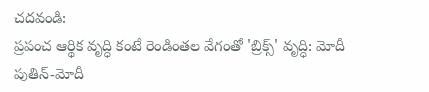చదవండి:
ప్రపంచ ఆర్థిక వృద్ధి కంటే రెండింతల వేగంతో 'బ్రిక్స్' వృద్ధి: మోదీ
పుతిన్-మోదీ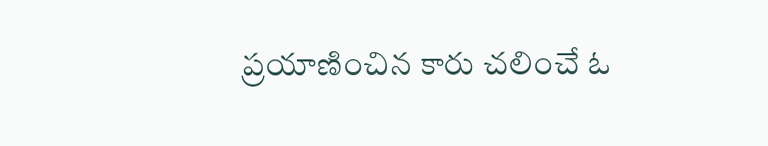ప్రయాణించిన కారు చలించే ఓ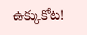ఉక్కుకోట!